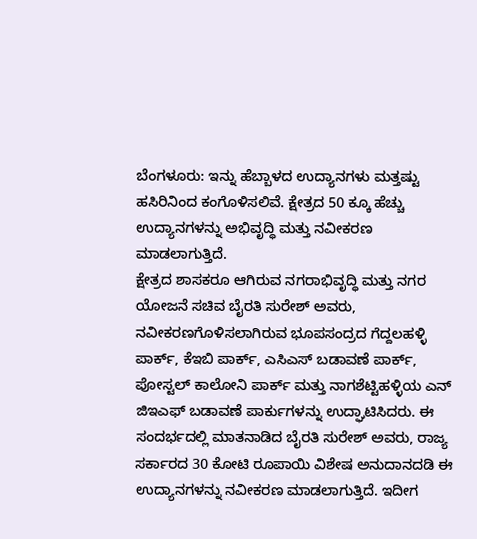ಬೆಂಗಳೂರು: ಇನ್ನು ಹೆಬ್ಬಾಳದ ಉದ್ಯಾನಗಳು ಮತ್ತಷ್ಟು ಹಸಿರಿನಿಂದ ಕಂಗೊಳಿಸಲಿವೆ. ಕ್ಷೇತ್ರದ 50 ಕ್ಕೂ ಹೆಚ್ಚು ಉದ್ಯಾನಗಳನ್ನು ಅಭಿವೃದ್ಧಿ ಮತ್ತು ನವೀಕರಣ ಮಾಡಲಾಗುತ್ತಿದೆ.
ಕ್ಷೇತ್ರದ ಶಾಸಕರೂ ಆಗಿರುವ ನಗರಾಭಿವೃದ್ಧಿ ಮತ್ತು ನಗರ ಯೋಜನೆ ಸಚಿವ ಬೈರತಿ ಸುರೇಶ್ ಅವರು, ನವೀಕರಣಗೊಳಿಸಲಾಗಿರುವ ಭೂಪಸಂದ್ರದ ಗೆದ್ದಲಹಳ್ಳಿ ಪಾರ್ಕ್, ಕೆಇಬಿ ಪಾರ್ಕ್, ಎಸಿಎಸ್ ಬಡಾವಣೆ ಪಾರ್ಕ್, ಪೋಸ್ಟಲ್ ಕಾಲೋನಿ ಪಾರ್ಕ್ ಮತ್ತು ನಾಗಶೆಟ್ಟಿಹಳ್ಳಿಯ ಎನ್ ಜಿಇಎಫ್ ಬಡಾವಣೆ ಪಾರ್ಕುಗಳನ್ನು ಉದ್ಘಾಟಿಸಿದರು. ಈ ಸಂದರ್ಭದಲ್ಲಿ ಮಾತನಾಡಿದ ಬೈರತಿ ಸುರೇಶ್ ಅವರು, ರಾಜ್ಯ ಸರ್ಕಾರದ 30 ಕೋಟಿ ರೂಪಾಯಿ ವಿಶೇಷ ಅನುದಾನದಡಿ ಈ ಉದ್ಯಾನಗಳನ್ನು ನವೀಕರಣ ಮಾಡಲಾಗುತ್ತಿದೆ. ಇದೀಗ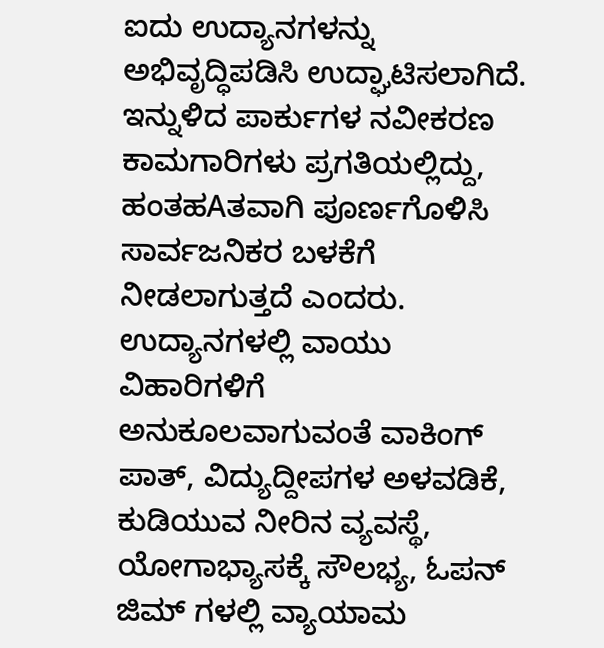ಐದು ಉದ್ಯಾನಗಳನ್ನು ಅಭಿವೃದ್ಧಿಪಡಿಸಿ ಉದ್ಘಾಟಿಸಲಾಗಿದೆ. ಇನ್ನುಳಿದ ಪಾರ್ಕುಗಳ ನವೀಕರಣ ಕಾಮಗಾರಿಗಳು ಪ್ರಗತಿಯಲ್ಲಿದ್ದು, ಹಂತಹAತವಾಗಿ ಪೂರ್ಣಗೊಳಿಸಿ ಸಾರ್ವಜನಿಕರ ಬಳಕೆಗೆ ನೀಡಲಾಗುತ್ತದೆ ಎಂದರು.
ಉದ್ಯಾನಗಳಲ್ಲಿ ವಾಯು ವಿಹಾರಿಗಳಿಗೆ ಅನುಕೂಲವಾಗುವಂತೆ ವಾಕಿಂಗ್ ಪಾತ್, ವಿದ್ಯುದ್ದೀಪಗಳ ಅಳವಡಿಕೆ, ಕುಡಿಯುವ ನೀರಿನ ವ್ಯವಸ್ಥೆ, ಯೋಗಾಭ್ಯಾಸಕ್ಕೆ ಸೌಲಭ್ಯ, ಓಪನ್ ಜಿಮ್ ಗಳಲ್ಲಿ ವ್ಯಾಯಾಮ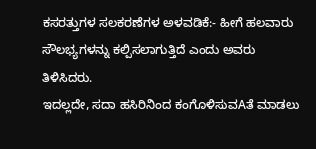ಕಸರತ್ತುಗಳ ಸಲಕರಣೆಗಳ ಅಳವಡಿಕೆ:- ಹೀಗೆ ಹಲವಾರು ಸೌಲಭ್ಯಗಳನ್ನು ಕಲ್ಪಿಸಲಾಗುತ್ತಿದೆ ಎಂದು ಅವರು ತಿಳಿಸಿದರು.
ಇದಲ್ಲದೇ, ಸದಾ ಹಸಿರಿನಿಂದ ಕಂಗೊಳಿಸುವAತೆ ಮಾಡಲು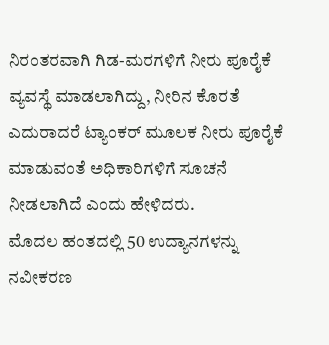ನಿರಂತರವಾಗಿ ಗಿಡ-ಮರಗಳಿಗೆ ನೀರು ಪೂರೈಕೆ ವ್ಯವಸ್ಥೆ ಮಾಡಲಾಗಿದ್ದು, ನೀರಿನ ಕೊರತೆ ಎದುರಾದರೆ ಟ್ಯಾಂಕರ್ ಮೂಲಕ ನೀರು ಪೂರೈಕೆ ಮಾಡುವಂತೆ ಅಧಿಕಾರಿಗಳಿಗೆ ಸೂಚನೆ ನೀಡಲಾಗಿದೆ ಎಂದು ಹೇಳಿದರು.
ಮೊದಲ ಹಂತದಲ್ಲಿ 50 ಉದ್ಯಾನಗಳನ್ನು ನವೀಕರಣ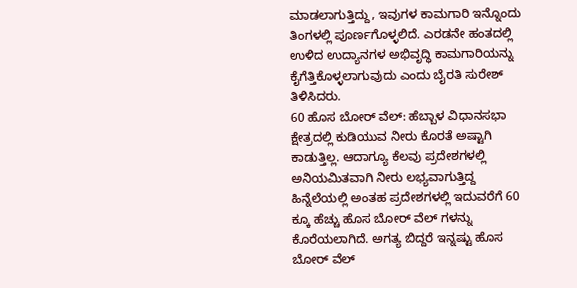ಮಾಡಲಾಗುತ್ತಿದ್ದು, ಇವುಗಳ ಕಾಮಗಾರಿ ಇನ್ನೊಂದು ತಿಂಗಳಲ್ಲಿ ಪೂರ್ಣಗೊಳ್ಳಲಿದೆ. ಎರಡನೇ ಹಂತದಲ್ಲಿ ಉಳಿದ ಉದ್ಯಾನಗಳ ಅಭಿವೃದ್ಧಿ ಕಾಮಗಾರಿಯನ್ನು ಕೈಗೆತ್ತಿಕೊಳ್ಳಲಾಗುವುದು ಎಂದು ಬೈರತಿ ಸುರೇಶ್ ತಿಳಿಸಿದರು.
60 ಹೊಸ ಬೋರ್ ವೆಲ್: ಹೆಬ್ಬಾಳ ವಿಧಾನಸಭಾ ಕ್ಷೇತ್ರದಲ್ಲಿ ಕುಡಿಯುವ ನೀರು ಕೊರತೆ ಅಷ್ಟಾಗಿ ಕಾಡುತ್ತಿಲ್ಲ. ಆದಾಗ್ಯೂ ಕೆಲವು ಪ್ರದೇಶಗಳಲ್ಲಿ ಅನಿಯಮಿತವಾಗಿ ನೀರು ಲಭ್ಯವಾಗುತ್ತಿದ್ದ ಹಿನ್ನೆಲೆಯಲ್ಲಿ ಅಂತಹ ಪ್ರದೇಶಗಳಲ್ಲಿ ಇದುವರೆಗೆ 60 ಕ್ಕೂ ಹೆಚ್ಚು ಹೊಸ ಬೋರ್ ವೆಲ್ ಗಳನ್ನು ಕೊರೆಯಲಾಗಿದೆ. ಅಗತ್ಯ ಬಿದ್ದರೆ ಇನ್ನಷ್ಟು ಹೊಸ ಬೋರ್ ವೆಲ್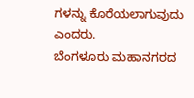ಗಳನ್ನು ಕೊರೆಯಲಾಗುವುದು ಎಂದರು.
ಬೆಂಗಳೂರು ಮಹಾನಗರದ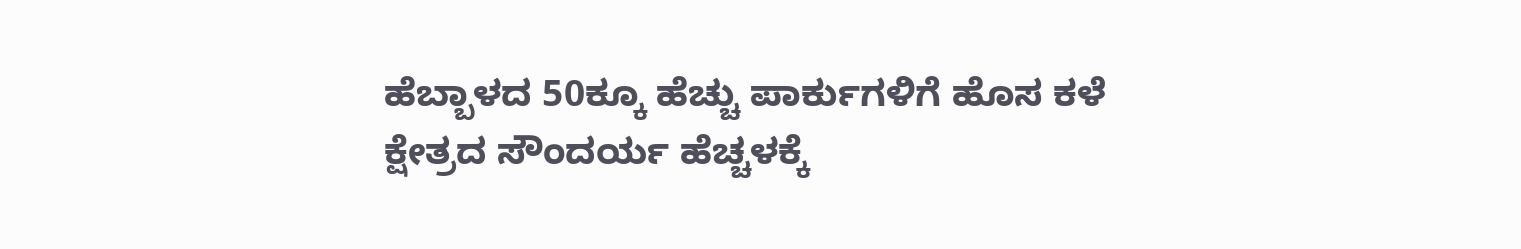ಹೆಬ್ಬಾಳದ 50ಕ್ಕೂ ಹೆಚ್ಚು ಪಾರ್ಕುಗಳಿಗೆ ಹೊಸ ಕಳೆ ಕ್ಷೇತ್ರದ ಸೌಂದರ್ಯ ಹೆಚ್ಚಳಕ್ಕೆ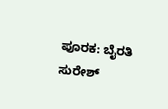ಪೂರಕ: ಬೈರತಿ ಸುರೇಶ್